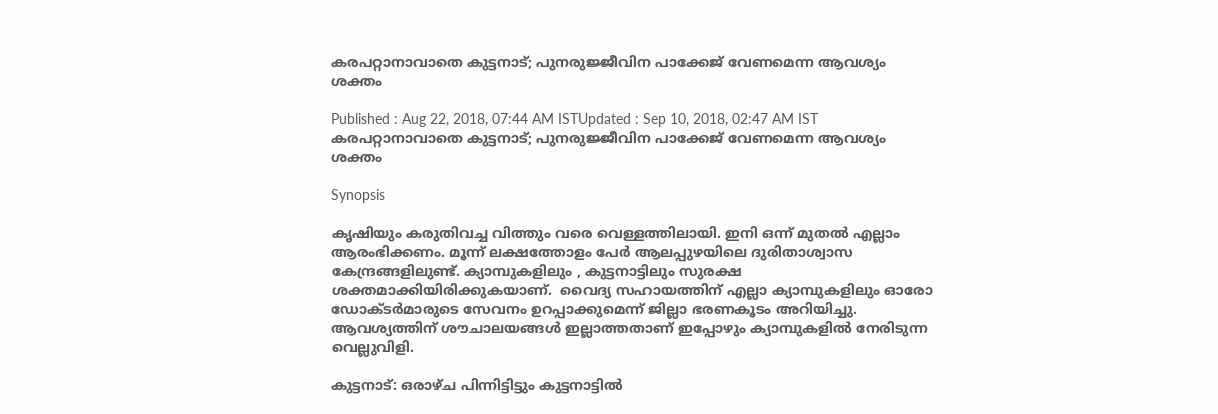കരപറ്റാനാവാതെ കുട്ടനാട്; പുനരുജ്ജീവിന പാക്കേജ് വേണമെന്ന ആവശ്യം ശക്തം

Published : Aug 22, 2018, 07:44 AM ISTUpdated : Sep 10, 2018, 02:47 AM IST
കരപറ്റാനാവാതെ കുട്ടനാട്; പുനരുജ്ജീവിന പാക്കേജ് വേണമെന്ന ആവശ്യം ശക്തം

Synopsis

കൃഷിയും കരുതിവച്ച വിത്തും വരെ വെള്ളത്തിലായി. ഇനി ഒന്ന് മുതല്‍ എല്ലാം ആരംഭിക്കണം. മൂന്ന് ലക്ഷത്തോളം പേർ ആലപ്പുഴയിലെ ദുരിതാശ്വാസ കേന്ദ്രങ്ങളിലുണ്ട്. ക്യാമ്പുകളിലും , കുട്ടനാട്ടിലും സുരക്ഷ ശക്തമാക്കിയിരിക്കുകയാണ്.  വൈദ്യ സഹായത്തിന് എല്ലാ ക്യാമ്പുകളിലും ഓരോ ഡോക്ടർമാരുടെ സേവനം ഉറപ്പാക്കുമെന്ന് ജില്ലാ ഭരണകൂടം അറിയിച്ചു. ആവശ്യത്തിന് ശൗചാലയങ്ങൾ ഇല്ലാത്തതാണ് ഇപ്പോഴും ക്യാമ്പുകളില്‍ നേരിടുന്ന വെല്ലുവിളി.

കുട്ടനാട്: ഒരാഴ്ച പിന്നിട്ടിട്ടും കുട്ടനാട്ടിൽ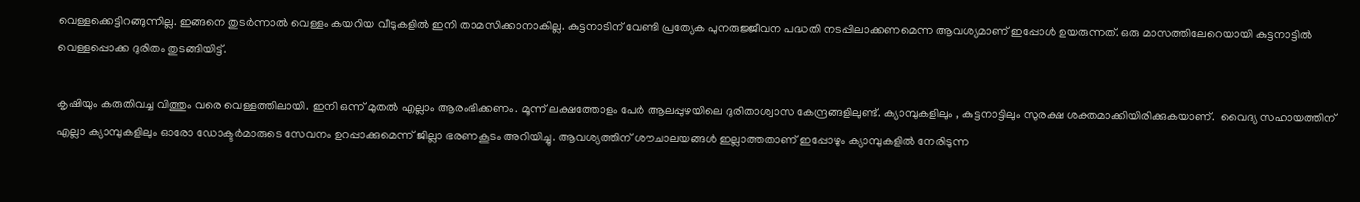വെള്ളക്കെട്ടിറങ്ങുന്നില്ല. ഇങ്ങനെ തുടർന്നാൽ വെള്ളം കയറിയ വീടുകളിൽ ഇനി താമസിക്കാനാകില്ല. കുട്ടനാടിന് വേണ്ടി പ്രത്യേക പുനരുജ്ജീവന പദ്ധതി നടപ്പിലാക്കണമെന്ന ആവശ്യമാണ് ഇപ്പോൾ ഉയരുന്നത്. ഒരു മാസത്തിലേറെയായി കുട്ടനാട്ടിൽ വെള്ളപ്പൊക്ക ദുരിതം തുടങ്ങിയിട്ട്.

കൃഷിയും കരുതിവച്ച വിത്തും വരെ വെള്ളത്തിലായി. ഇനി ഒന്ന് മുതല്‍ എല്ലാം ആരംഭിക്കണം. മൂന്ന് ലക്ഷത്തോളം പേർ ആലപ്പുഴയിലെ ദുരിതാശ്വാസ കേന്ദ്രങ്ങളിലുണ്ട്. ക്യാമ്പുകളിലും , കുട്ടനാട്ടിലും സുരക്ഷ ശക്തമാക്കിയിരിക്കുകയാണ്.  വൈദ്യ സഹായത്തിന് എല്ലാ ക്യാമ്പുകളിലും ഓരോ ഡോക്ടർമാരുടെ സേവനം ഉറപ്പാക്കുമെന്ന് ജില്ലാ ഭരണകൂടം അറിയിച്ചു. ആവശ്യത്തിന് ശൗചാലയങ്ങൾ ഇല്ലാത്തതാണ് ഇപ്പോഴും ക്യാമ്പുകളില്‍ നേരിടുന്ന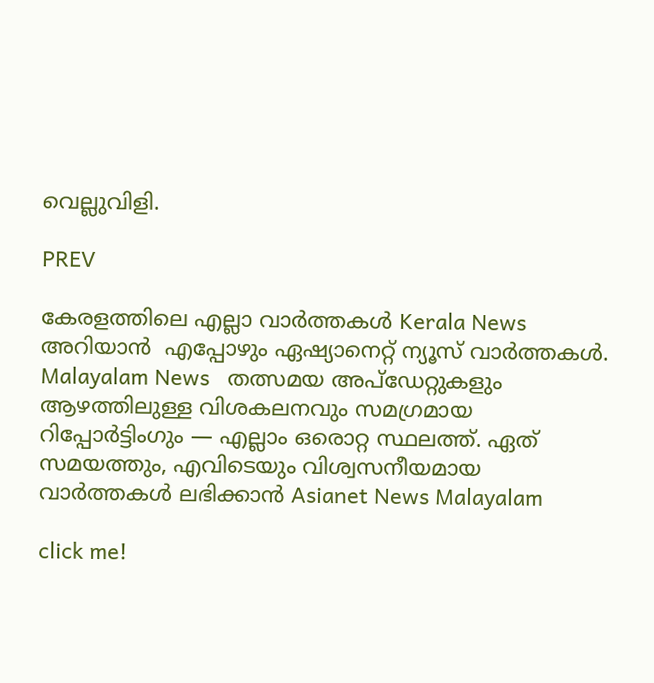വെല്ലുവിളി.

PREV

കേരളത്തിലെ എല്ലാ വാർത്തകൾ Kerala News അറിയാൻ  എപ്പോഴും ഏഷ്യാനെറ്റ് ന്യൂസ് വാർത്തകൾ.  Malayalam News   തത്സമയ അപ്‌ഡേറ്റുകളും ആഴത്തിലുള്ള വിശകലനവും സമഗ്രമായ റിപ്പോർട്ടിംഗും — എല്ലാം ഒരൊറ്റ സ്ഥലത്ത്. ഏത് സമയത്തും, എവിടെയും വിശ്വസനീയമായ വാർത്തകൾ ലഭിക്കാൻ Asianet News Malayalam

click me!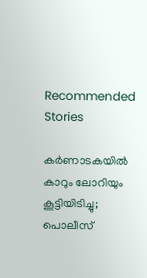Recommended Stories

കര്‍ണാടകയിൽ കാറും ലോറിയും കൂട്ടിയിടിച്ചു; പൊലീസ്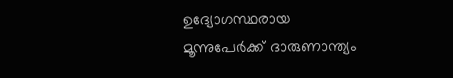ഉദ്യോഗസ്ഥരായ മൂന്നുപേര്‍ക്ക് ദാരുണാന്ത്യം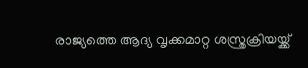രാജ്യത്തെ ആദ്യ വൃക്കമാറ്റ ശസ്ത്രക്രിയയ്ക്ക്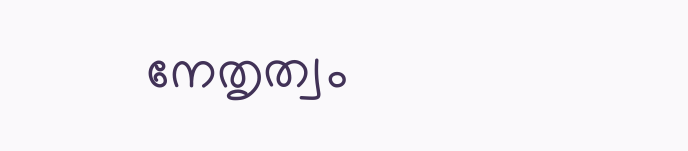നേതൃത്വം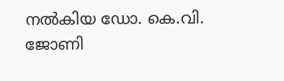നൽകിയ ഡോ. കെ.വി. ജോണി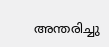അന്തരിച്ചു